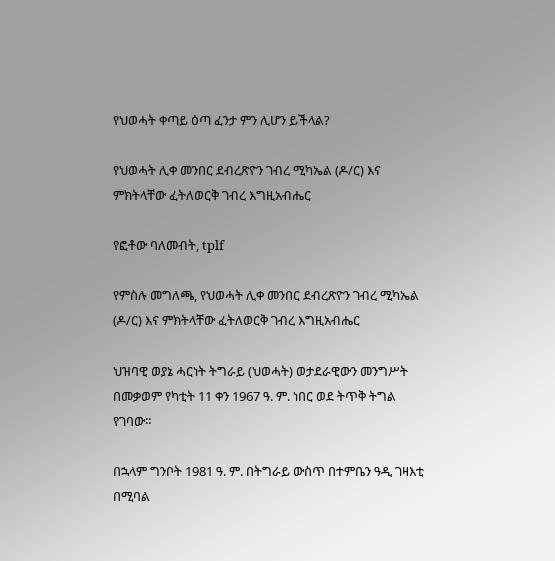የህወሓት ቀጣይ ዕጣ ፈንታ ምን ሊሆን ይችላል?

የህወሓት ሊቀ መንበር ደብረጽዮን ገብረ ሚካኤል (ዶ/ር) እና ምክትላቸው ፈትለወርቅ ገብረ እግዚአብሔር

የፎቶው ባለመብት, tplf

የምስሉ መግለጫ, የህወሓት ሊቀ መንበር ደብረጽዮን ገብረ ሚካኤል (ዶ/ር) እና ምክትላቸው ፈትለወርቅ ገብረ እግዚአብሔር

ህዝባዊ ወያኔ ሓርነት ትግራይ (ህወሓት) ወታደራዊውን መንግሥት በመቃወም የካቲት 11 ቀን 1967 ዓ. ም. ነበር ወደ ትጥቅ ትግል የገባው።

በኋላም ግንቦት 1981 ዓ. ም. በትግራይ ውስጥ በተምቤን ዓዲ ገዛእቲ በሚባል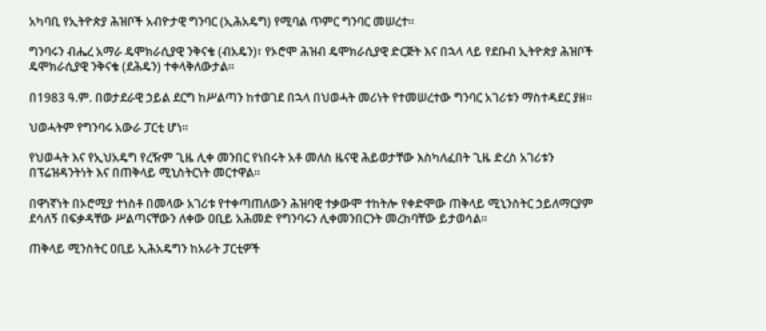አካባቢ የኢትዮጵያ ሕዝቦች አብዮታዊ ግንባር (ኢሕአዴግ) የሚባል ጥምር ግንባር መሠረተ።

ግንባሩን ብሔረ አማራ ዴሞክራሲያዊ ንቅናቄ (ብአዴን)፣ የኦሮሞ ሕዝብ ዴሞክራሲያዊ ድርጅት እና በኋላ ላይ የደቡብ ኢትዮጵያ ሕዝቦች ዴሞክራሲያዊ ንቅናቄ (ደሕዴን) ተቀላቅለውታል።

በ1983 ዓ.ም. በወታደራዊ ኃይል ደርግ ከሥልጣን ከተወገደ በኋላ በህወሓት መሪነት የተመሠረተው ግንባር አገሪቱን ማስተዳደር ያዘ።

ህወሓትም የግንባሩ አውራ ፓርቲ ሆነ።

የህወሓት እና የኢህአዴግ የረዥም ጊዜ ሊቀ መንበር የነበሩት አቶ መለስ ዜናዊ ሕይወታቸው እስካለፈበት ጊዜ ድረስ አገሪቱን በፕሬዝዳንትነት እና በጠቅላይ ሚኒስትርነት መርተዋል።

በዋነኛነት በኦሮሚያ ተነስቶ በመላው አገሪቱ የተቀጣጠለውን ሕዝባዊ ተቃውሞ ተከትሎ የቀድሞው ጠቅላይ ሚኒንስትር ኃይለማርያም ደሳለኝ በፍቃዳቸው ሥልጣናቸውን ለቀው ዐቢይ አሕመድ የግንባሩን ሊቀመንበርንት መረከባቸው ይታወሳል።

ጠቅላይ ሚንስትር ዐቢይ ኢሕአዴግን ከአራት ፓርቲዎች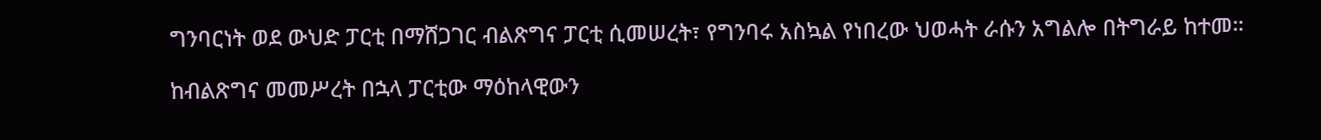ግንባርነት ወደ ውህድ ፓርቲ በማሸጋገር ብልጽግና ፓርቲ ሲመሠረት፣ የግንባሩ አስኳል የነበረው ህወሓት ራሱን አግልሎ በትግራይ ከተመ።

ከብልጽግና መመሥረት በኋላ ፓርቲው ማዕከላዊውን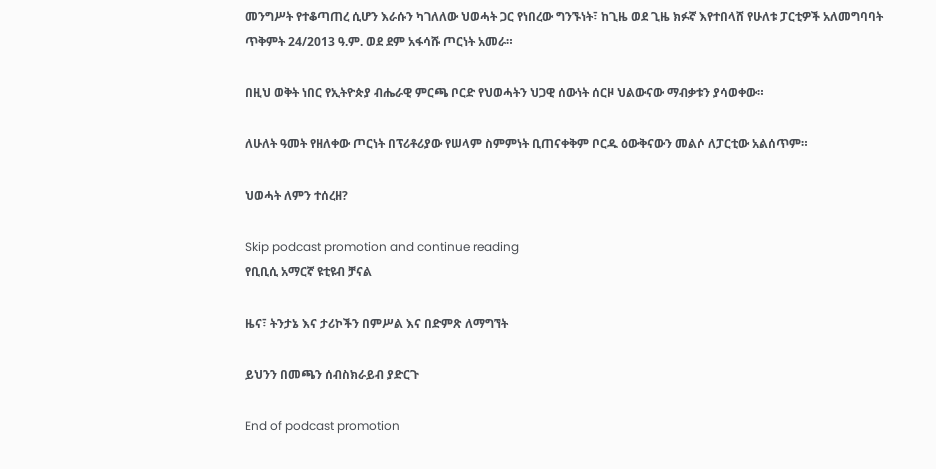መንግሥት የተቆጣጠረ ሲሆን እራሱን ካገለለው ህወሓት ጋር የነበረው ግንኙነት፣ ከጊዜ ወደ ጊዜ ክፉኛ እየተበላሸ የሁለቱ ፓርቲዎች አለመግባባት ጥቅምት 24/2013 ዓ.ም. ወደ ደም አፋሳሹ ጦርነት አመራ።

በዚህ ወቅት ነበር የኢትዮጵያ ብሔራዊ ምርጫ ቦርድ የህወሓትን ህጋዊ ሰውነት ሰርዞ ህልውናው ማብቃቱን ያሳወቀው።

ለሁለት ዓመት የዘለቀው ጦርነት በፕሪቶሪያው የሠላም ስምምነት ቢጠናቀቅም ቦርዱ ዕውቅናውን መልሶ ለፓርቲው አልሰጥም።

ህወሓት ለምን ተሰረዘ?

Skip podcast promotion and continue reading
የቢቢሲ አማርኛ ዩቲዩብ ቻናል

ዜና፣ ትንታኔ እና ታሪኮችን በምሥል እና በድምጽ ለማግኘት

ይህንን በመጫን ሰብስክራይብ ያድርጉ

End of podcast promotion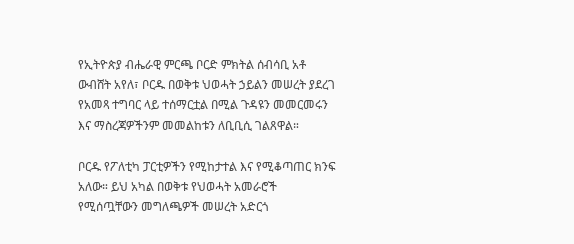የኢትዮጵያ ብሔራዊ ምርጫ ቦርድ ምክትል ሰብሳቢ አቶ ውብሸት አየለ፣ ቦርዱ በወቅቱ ህወሓት ኃይልን መሠረት ያደረገ የአመጻ ተግባር ላይ ተሰማርቷል በሚል ጉዳዩን መመርመሩን እና ማስረጃዎችንም መመልከቱን ለቢቢሲ ገልጸዋል።

ቦርዱ የፖለቲካ ፓርቲዎችን የሚከታተል እና የሚቆጣጠር ክንፍ አለው። ይህ አካል በወቅቱ የህወሓት አመራሮች የሚሰጧቸውን መግለጫዎች መሠረት አድርጎ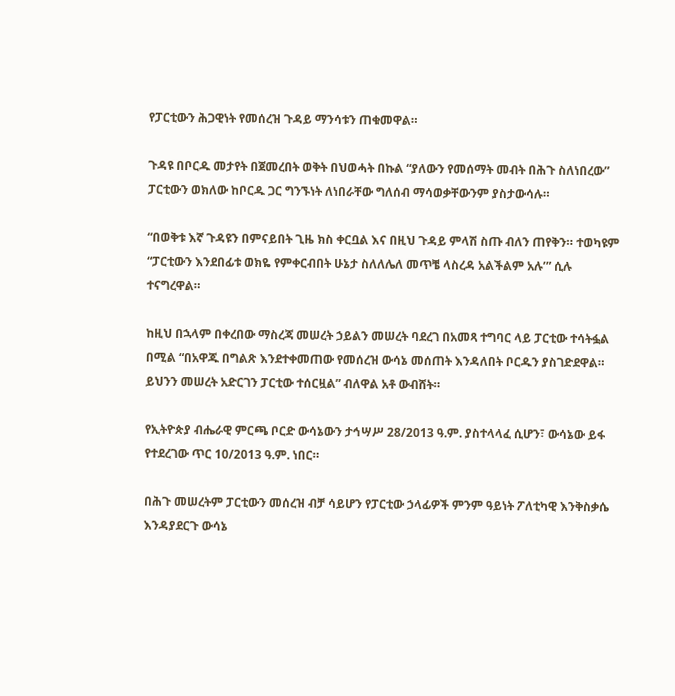የፓርቲውን ሕጋዊነት የመሰረዝ ጉዳይ ማንሳቱን ጠቁመዋል።

ጉዳዩ በቦርዱ መታየት በጀመረበት ወቅት በህወሓት በኩል “ያለውን የመሰማት መብት በሕጉ ስለነበረው” ፓርቲውን ወክለው ከቦርዱ ጋር ግንኙነት ለነበራቸው ግለሰብ ማሳወቃቸውንም ያስታውሳሉ።

“በወቅቱ እኛ ጉዳዩን በምናይበት ጊዜ ክስ ቀርቧል እና በዚህ ጉዳይ ምላሽ ስጡ ብለን ጠየቅን። ተወካዩም “ፓርቲውን እንደበፊቱ ወክዬ የምቀርብበት ሁኔታ ስለለሌለ መጥቼ ላስረዳ አልችልም አሉ’” ሲሉ ተናግረዋል።

ከዚህ በኋላም በቀረበው ማስረጃ መሠረት ኃይልን መሠረት ባደረገ በአመጻ ተግባር ላይ ፓርቲው ተሳትፏል በሚል “በአዋጁ በግልጽ እንደተቀመጠው የመሰረዝ ውሳኔ መሰጠት እንዳለበት ቦርዱን ያስገድደዋል። ይህንን መሠረት አድርገን ፓርቲው ተሰርዟል” ብለዋል አቶ ውብሸት።

የኢትዮጵያ ብሔራዊ ምርጫ ቦርድ ውሳኔውን ታኅሣሥ 28/2013 ዓ.ም. ያስተላላፈ ሲሆን፣ ውሳኔው ይፋ የተደረገው ጥር 10/2013 ዓ.ም. ነበር።

በሕጉ መሠረትም ፓርቲውን መሰረዝ ብቻ ሳይሆን የፓርቲው ኃላፊዎች ምንም ዓይነት ፖለቲካዊ እንቅስቃሴ እንዳያደርጉ ውሳኔ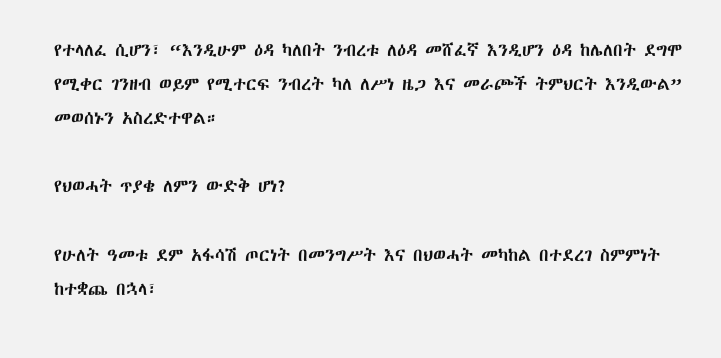የተላለፈ ሲሆን፣ “እንዲሁም ዕዳ ካለበት ንብረቱ ለዕዳ መሸፈኛ እንዲሆን ዕዳ ከሌለበት ደግሞ የሚቀር ገንዘብ ወይም የሚተርፍ ንብረት ካለ ለሥነ ዜጋ እና መራጮች ትምህርት እንዲውል” መወሰኑን አስረድተዋል።

የህወሓት ጥያቄ ለምን ውድቅ ሆነ?

የሁለት ዓመቱ ደም አፋሳሽ ጦርነት በመንግሥት እና በህወሓት መካከል በተደረገ ስምምነት ከተቋጨ በኋላ፣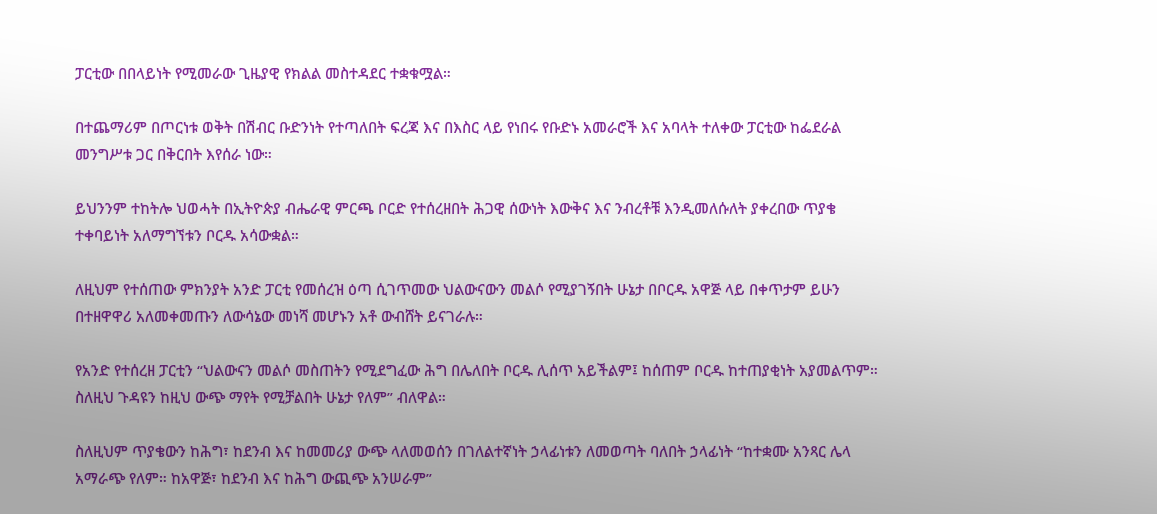ፓርቲው በበላይነት የሚመራው ጊዜያዊ የክልል መስተዳደር ተቋቁሟል።

በተጨማሪም በጦርነቱ ወቅት በሽብር ቡድንነት የተጣለበት ፍረጃ እና በእስር ላይ የነበሩ የቡድኑ አመራሮች እና አባላት ተለቀው ፓርቲው ከፌደራል መንግሥቱ ጋር በቅርበት እየሰራ ነው።

ይህንንም ተከትሎ ህወሓት በኢትዮጵያ ብሔራዊ ምርጫ ቦርድ የተሰረዘበት ሕጋዊ ሰውነት እውቅና እና ንብረቶቹ እንዲመለሱለት ያቀረበው ጥያቄ ተቀባይነት አለማግኘቱን ቦርዱ አሳውቋል።

ለዚህም የተሰጠው ምክንያት አንድ ፓርቲ የመሰረዝ ዕጣ ሲገጥመው ህልውናውን መልሶ የሚያገኝበት ሁኔታ በቦርዱ አዋጅ ላይ በቀጥታም ይሁን በተዘዋዋሪ አለመቀመጡን ለውሳኔው መነሻ መሆኑን አቶ ውብሸት ይናገራሉ።

የአንድ የተሰረዘ ፓርቲን “ህልውናን መልሶ መስጠትን የሚደግፈው ሕግ በሌለበት ቦርዱ ሊሰጥ አይችልም፤ ከሰጠም ቦርዱ ከተጠያቂነት አያመልጥም። ስለዚህ ጉዳዩን ከዚህ ውጭ ማየት የሚቻልበት ሁኔታ የለም” ብለዋል።

ስለዚህም ጥያቄውን ከሕግ፣ ከደንብ እና ከመመሪያ ውጭ ላለመወሰን በገለልተኛነት ኃላፊነቱን ለመወጣት ባለበት ኃላፊነት “ከተቋሙ አንጻር ሌላ አማራጭ የለም። ከአዋጅ፣ ከደንብ እና ከሕግ ውጪጭ አንሠራም”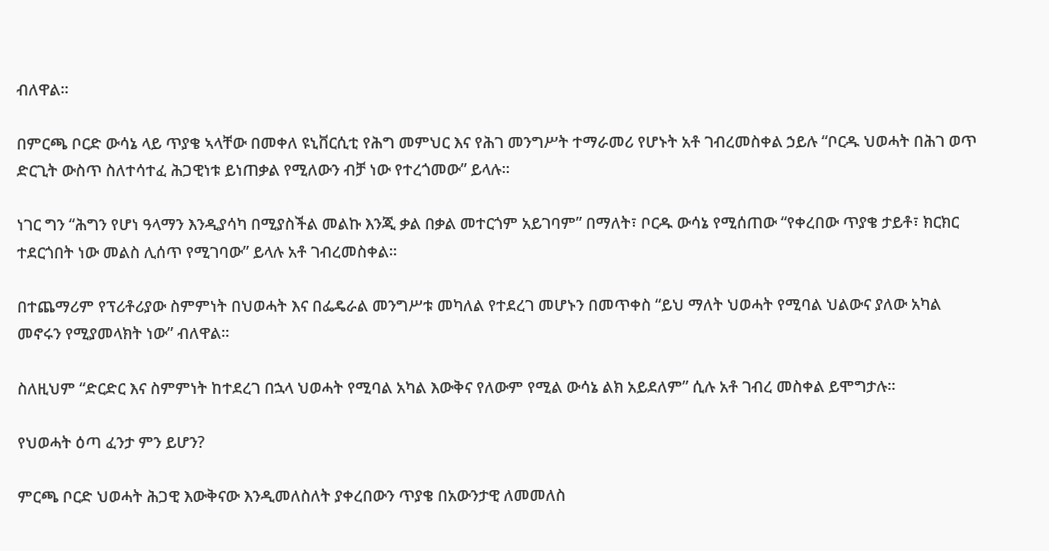ብለዋል።

በምርጫ ቦርድ ውሳኔ ላይ ጥያቄ ኣላቸው በመቀለ ዩኒቨርሲቲ የሕግ መምህር እና የሕገ መንግሥት ተማራመሪ የሆኑት አቶ ገብረመስቀል ኃይሉ “ቦርዱ ህወሓት በሕገ ወጥ ድርጊት ውስጥ ስለተሳተፈ ሕጋዊነቱ ይነጠቃል የሚለውን ብቻ ነው የተረጎመው” ይላሉ።

ነገር ግን “ሕግን የሆነ ዓላማን እንዲያሳካ በሚያስችል መልኩ እንጂ ቃል በቃል መተርጎም አይገባም” በማለት፣ ቦርዱ ውሳኔ የሚሰጠው “የቀረበው ጥያቄ ታይቶ፣ ክርክር ተደርጎበት ነው መልስ ሊሰጥ የሚገባው” ይላሉ አቶ ገብረመስቀል።

በተጨማሪም የፕሪቶሪያው ስምምነት በህወሓት እና በፌዴራል መንግሥቱ መካለል የተደረገ መሆኑን በመጥቀስ “ይህ ማለት ህወሓት የሚባል ህልውና ያለው አካል መኖሩን የሚያመላክት ነው” ብለዋል።

ስለዚህም “ድርድር እና ስምምነት ከተደረገ በኋላ ህወሓት የሚባል አካል እውቅና የለውም የሚል ውሳኔ ልክ አይደለም” ሲሉ አቶ ገብረ መስቀል ይሞግታሉ።

የህወሓት ዕጣ ፈንታ ምን ይሆን?

ምርጫ ቦርድ ህወሓት ሕጋዊ እውቅናው እንዲመለስለት ያቀረበውን ጥያቄ በአውንታዊ ለመመለስ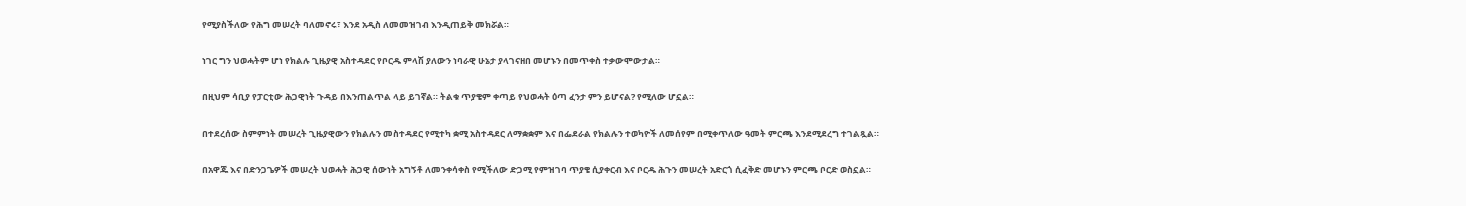የሚያስችለው የሕግ መሠረት ባለመኖሩ፣ እንደ አዲስ ለመመዝገብ እንዲጠይቅ መክሯል።

ነገር ግን ህወሓትም ሆነ የክልሉ ጊዜያዊ አስተዳደር የቦርዱ ምላሽ ያለውን ነባራዊ ሁኔታ ያላገናዘበ መሆኑን በመጥቀስ ተቃውሞውታል።

በዚህም ሳቢያ የፓርቲው ሕጋዊነት ጉዳይ በእንጠልጥል ላይ ይገኛል። ትልቁ ጥያቄም ቀጣይ የህወሓት ዕጣ ፈንታ ምን ይሆናል? የሚለው ሆኗል።

በተደረሰው ስምምነት መሠረት ጊዜያዊውን የክልሉን መስተዳደር የሚተካ ቋሚ አስተዳደር ለማቋቋም እና በፌደራል የክልሉን ተወካዮች ለመሰየም በሚቀጥለው ዓመት ምርጫ እንደሚደረግ ተገልጿል።

በአዋጁ እና በድንጋጌዎች መሠረት ህወሓት ሕጋዊ ሰውነት አግኝቶ ለመንቀሳቀስ የሚችለው ድጋሚ የምዝገባ ጥያቄ ሲያቀርብ እና ቦርዱ ሕጉን መሠረት አድርጎ ሲፈቅድ መሆኑን ምርጫ ቦርድ ወስኗል።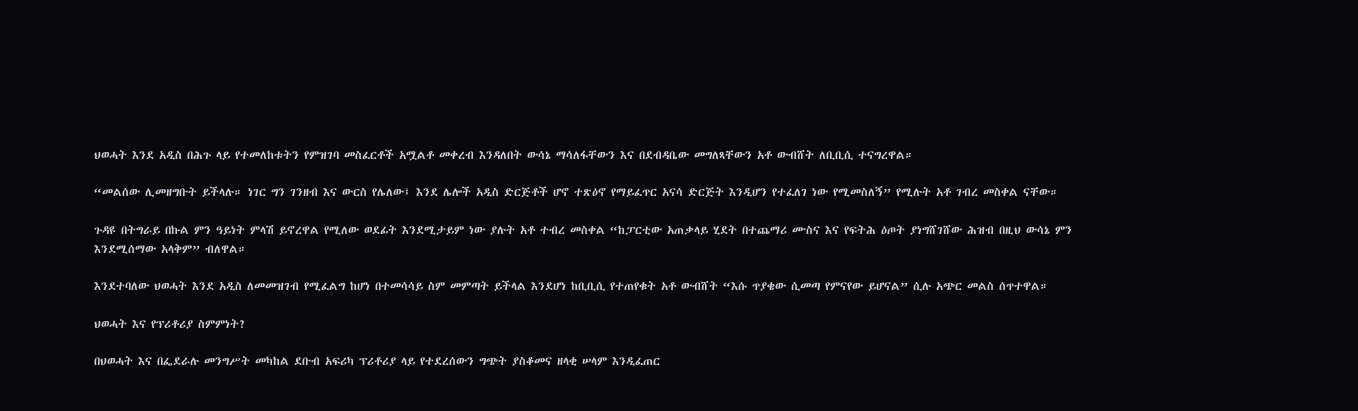ህወሓት እንደ አዲስ በሕጉ ላይ የተመለከቱትን የምዝገባ መስፈርቶች አሟልቶ መቀረብ እንዳለበት ውሳኔ ማሳለፋቸውን እና በደብዳቤው መግለጻቸውን አቶ ውብሸት ለቢቢሲ ተናግረዋል።

“መልሰው ሊመዘግቡት ይችላሉ። ነገር ግን ገንዘብ እና ውርስ የሌለው፤ እንደ ሌሎች አዲስ ድርጅቶች ሆኖ ተጽዕኖ የማይፈጥር አናሳ ድርጅት እንዲሆን የተፈለገ ነው የሚመስለኝ” የሚሉት አቶ ገብረ መስቀል ናቸው።

ጉዳዩ በትግራይ በኩል ምን ዓይነት ምላሽ ይኖረዋል የሚለው ወደፊት እንደሚታይም ነው ያሉት አቶ ተብረ መስቀል “ከፓርቲው አጠቃላይ ሂደት በተጨማሪ ሙስና እና የፍትሕ ዕጦት ያነግሸገሸው ሕዝብ በዚህ ውሳኔ ምን እንደሚሰማው አላቅም” ብለዋል።

እንደተባለው ህወሓት እንደ አዲስ ለመመዝገብ የሚፈልግ ከሆነ በተመሳሳይ ስም መምጣት ይችላል እንደሆነ ከቢቢሲ የተጠየቁት አቶ ውብሸት “እሱ ጥያቄው ሲመጣ የምናየው ይሆናል” ሲሉ አጭር መልስ ሰጥተዋል።

ህወሓት እና የፕሪቶሪያ ስምምነት?

በህወሓት እና በፌደራሉ መንግሥት መካከል ደቡብ አፍሪካ ፕሪቶሪያ ላይ የተደረሰውን ግጭት ያስቆመና ዘላቂ ሠላም እንዲፈጠር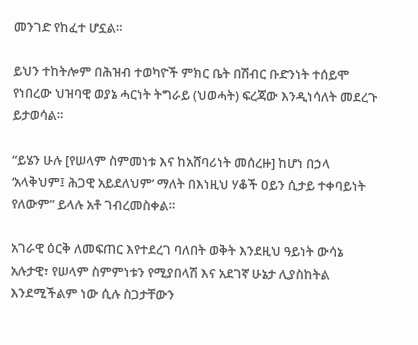መንገድ የከፈተ ሆኗል።

ይህን ተከትሎም በሕዝብ ተወካዮች ምክር ቤት በሽብር ቡድንነት ተሰይሞ የነበረው ህዝባዊ ወያኔ ሓርነት ትግራይ (ህወሓት) ፍረጃው እንዲነሳለት መደረጉ ይታወሳል።

“ይሄን ሁሉ [የሠላም ስምመነቱ እና ከአሸባሪነት መሰረዙ] ከሆነ በኃላ ‘አላቅህም፤ ሕጋዊ አይደለህም’ ማለት በእነዚህ ሃቆች ዐይን ሲታይ ተቀባይነት የለውም” ይላሉ አቶ ገብረመስቀል።

አገራዊ ዕርቅ ለመፍጠር እየተደረገ ባለበት ወቅት እንደዚህ ዓይነት ውሳኔ አሉታዊ፣ የሠላም ስምምነቱን የሚያበላሽ እና አደገኛ ሁኔታ ሊያስከትል እንደሚችልም ነው ሲሉ ስጋታቸውን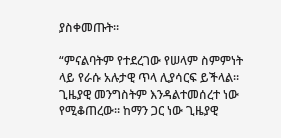ያስቀመጡት።

“ምናልባትም የተደረገው የሠላም ስምምነት ላይ የራሱ አሉታዊ ጥላ ሊያሳርፍ ይችላል። ጊዜያዊ መንግስትም እንዳልተመሰረተ ነው የሚቆጠረው። ከማን ጋር ነው ጊዜያዊ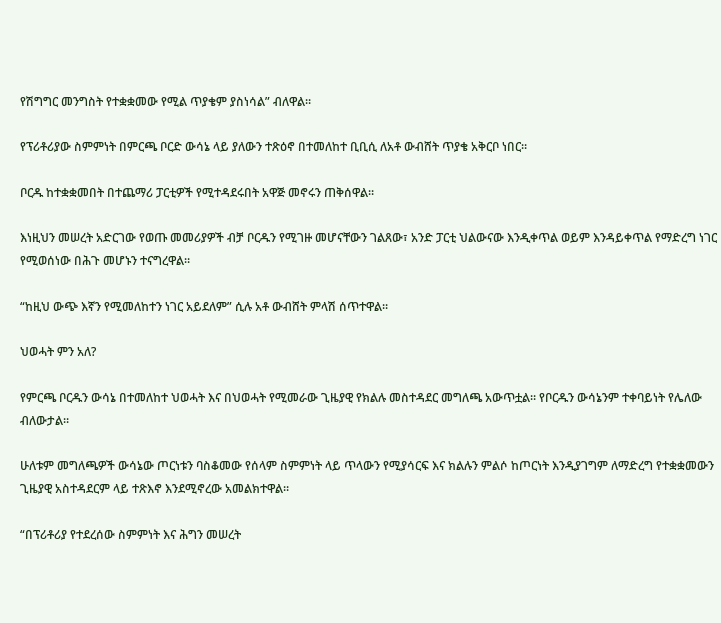የሽግግር መንግስት የተቋቋመው የሚል ጥያቄም ያስነሳል” ብለዋል።

የፕሪቶሪያው ስምምነት በምርጫ ቦርድ ውሳኔ ላይ ያለውን ተጽዕኖ በተመለከተ ቢቢሲ ለአቶ ውብሸት ጥያቄ አቅርቦ ነበር።

ቦርዱ ከተቋቋመበት በተጨማሪ ፓርቲዎች የሚተዳደሩበት አዋጅ መኖሩን ጠቅሰዋል።

እነዚህን መሠረት አድርገው የወጡ መመሪያዎች ብቻ ቦርዱን የሚገዙ መሆናቸውን ገልጸው፣ አንድ ፓርቲ ህልውናው እንዲቀጥል ወይም እንዳይቀጥል የማድረግ ነገር የሚወሰነው በሕጉ መሆኑን ተናግረዋል።

“ከዚህ ውጭ እኛን የሚመለከተን ነገር አይደለም” ሲሉ አቶ ውብሸት ምላሽ ሰጥተዋል።

ህወሓት ምን አለ?

የምርጫ ቦርዱን ውሳኔ በተመለከተ ህወሓት እና በህወሓት የሚመራው ጊዜያዊ የክልሉ መስተዳደር መግለጫ አውጥቷል። የቦርዱን ውሳኔንም ተቀባይነት የሌለው ብለውታል።

ሁለቱም መግለጫዎች ውሳኔው ጦርነቱን ባስቆመው የሰላም ስምምነት ላይ ጥላውን የሚያሳርፍ እና ክልሉን ምልሶ ከጦርነት እንዲያገግም ለማድረግ የተቋቋመውን ጊዜያዊ አስተዳደርም ላይ ተጽእኖ እንደሚኖረው አመልክተዋል።

“በፕሪቶሪያ የተደረሰው ስምምነት እና ሕግን መሠረት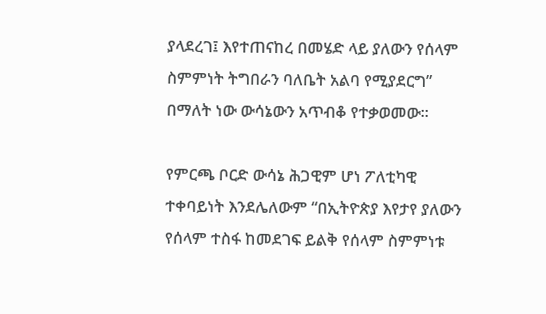ያላደረገ፤ እየተጠናከረ በመሄድ ላይ ያለውን የሰላም ስምምነት ትግበራን ባለቤት አልባ የሚያደርግ” በማለት ነው ውሳኔውን አጥብቆ የተቃወመው።

የምርጫ ቦርድ ውሳኔ ሕጋዊም ሆነ ፖለቲካዊ ተቀባይነት እንደሌለውም “በኢትዮጵያ እየታየ ያለውን የሰላም ተስፋ ከመደገፍ ይልቅ የሰላም ስምምነቱ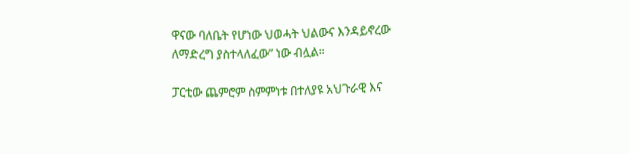ዋናው ባለቤት የሆነው ህወሓት ህልውና እንዳይኖረው ለማድረግ ያስተላለፈው” ነው ብሏል።

ፓርቲው ጨምሮም ስምምነቱ በተለያዩ አህጉራዊ እና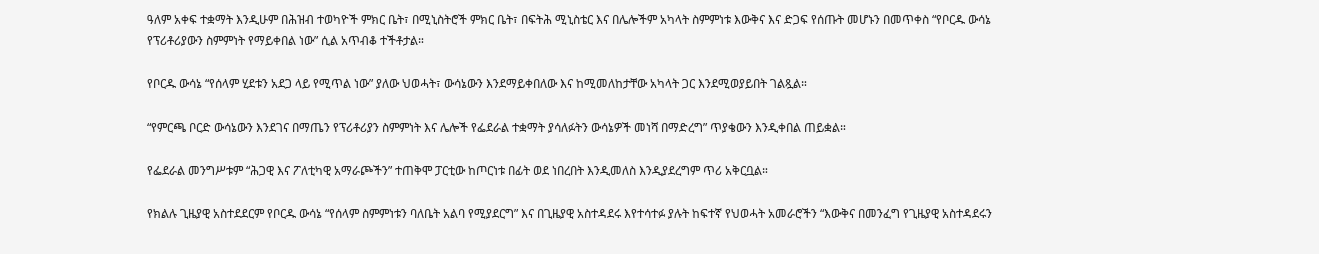ዓለም አቀፍ ተቋማት እንዲሁም በሕዝብ ተወካዮች ምክር ቤት፣ በሚኒስትሮች ምክር ቤት፣ በፍትሕ ሚኒስቴር እና በሌሎችም አካላት ስምምነቱ እውቅና እና ድጋፍ የሰጡት መሆኑን በመጥቀስ “የቦርዱ ውሳኔ የፕሪቶሪያውን ስምምነት የማይቀበል ነው” ሲል አጥብቆ ተችቶታል።

የቦርዱ ውሳኔ “የሰላም ሂደቱን አደጋ ላይ የሚጥል ነው” ያለው ህወሓት፣ ውሳኔውን እንደማይቀበለው እና ከሚመለከታቸው አካላት ጋር እንደሚወያይበት ገልጿል።

“የምርጫ ቦርድ ውሳኔውን እንደገና በማጤን የፕሪቶሪያን ስምምነት እና ሌሎች የፌደራል ተቋማት ያሳለፉትን ውሳኔዎች መነሻ በማድረግ” ጥያቄውን እንዲቀበል ጠይቋል።

የፌደራል መንግሥቱም “ሕጋዊ እና ፖለቲካዊ አማራጮችን” ተጠቅሞ ፓርቲው ከጦርነቱ በፊት ወደ ነበረበት እንዲመለስ እንዲያደረግም ጥሪ አቅርቧል።

የክልሉ ጊዜያዊ አስተደደርም የቦርዱ ውሳኔ “የሰላም ስምምነቱን ባለቤት አልባ የሚያደርግ” እና በጊዜያዊ አስተዳደሩ እየተሳተፉ ያሉት ከፍተኛ የህወሓት አመራሮችን “እውቅና በመንፈግ የጊዜያዊ አስተዳደሩን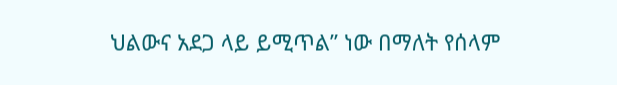ህልውና አደጋ ላይ ይሚጥል” ነው በማለት የሰላም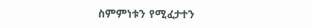ስምምነቱን የሚፈታተን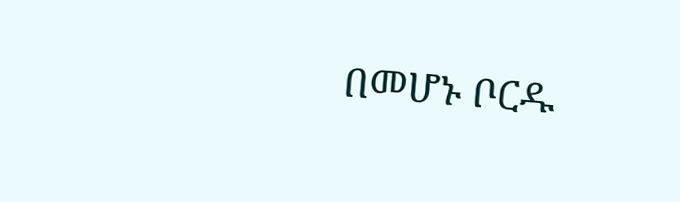በመሆኑ ቦርዱ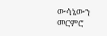ውሳኔውን መርምሮ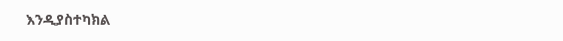እንዲያስተካክል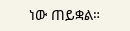ነው ጠይቋል።